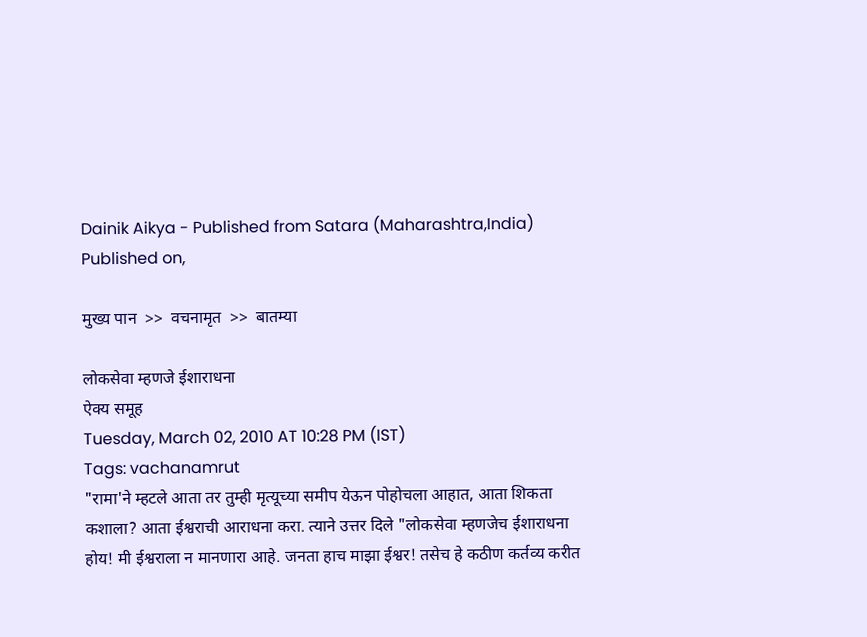Dainik Aikya - Published from Satara (Maharashtra,India) Published on,

मुख्य पान  >>  वचनामृत  >>  बातम्या

लोकसेवा म्हणजे ईशाराधना
ऐक्य समूह
Tuesday, March 02, 2010 AT 10:28 PM (IST)
Tags: vachanamrut
"रामा'ने म्हटले आता तर तुम्ही मृत्यूच्या समीप येऊन पोहोचला आहात, आता शिकता कशाला? आता ईश्वराची आराधना करा. त्याने उत्तर दिले "लोकसेवा म्हणजेच ईशाराधना होय! मी ईश्वराला न मानणारा आहे. जनता हाच माझा ईश्वर! तसेच हे कठीण कर्तव्य करीत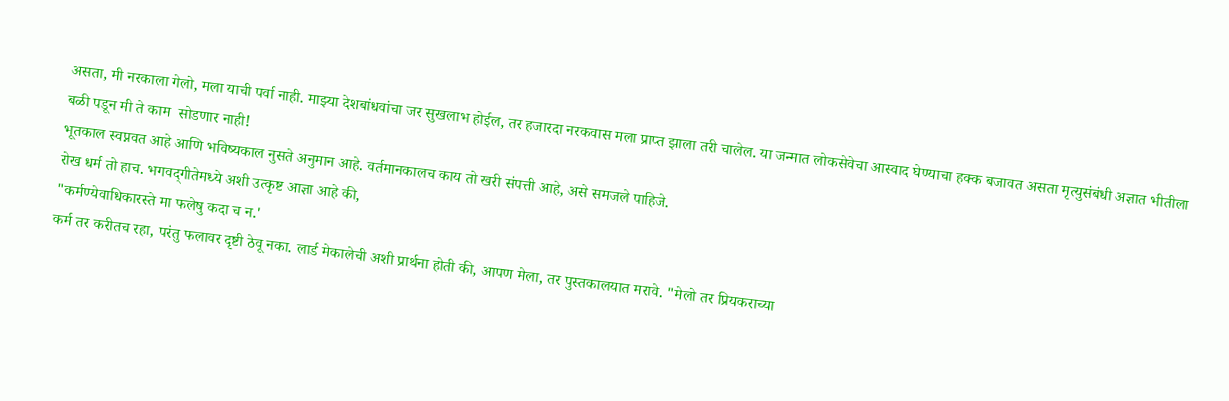असता, मी नरकाला गेलो, मला याची पर्वा नाही. माझ्या देशबांधवांचा जर सुखलाभ होईल, तर हजारदा नरकवास मला प्राप्त झाला तरी चालेल. या जन्मात लोकसेवेचा आस्वाद घेण्याचा हक्क बजावत असता मृत्युसंबंधी अज्ञात भीतीला बळी पडून मी ते काम  सोडणार नाही!
भूतकाल स्वप्नवत आहे आणि भविष्यकाल नुसते अनुमान आहे. वर्तमानकालच काय तो खरी संपत्ती आहे, असे समजले पाहिजे.
रोख धर्म तो हाच. भगवद्‌गीतेमध्ये अशी उत्कृष्ट आज्ञा आहे की,
"कर्मण्येवाधिकारस्ते मा फलेषु कदा च न.'
कर्म तर करीतच रहा, परंतु फलावर दृष्टी ठेवू नका. लार्ड मेकालेची अशी प्रार्थना होती की, आपण मेला, तर पुस्तकालयात मरावे. "मेलो तर प्रियकराच्या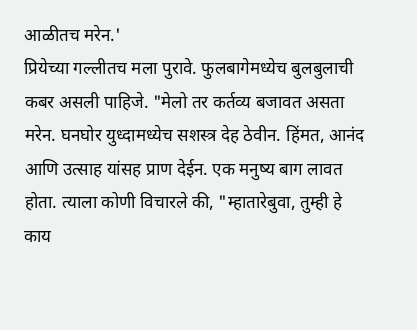आळीतच मरेन.'
प्रियेच्या गल्लीतच मला पुरावे. फुलबागेमध्येच बुलबुलाची कबर असली पाहिजे. "मेलो तर कर्तव्य बजावत असता मरेन. घनघोर युध्दामध्येच सशस्त्र देह ठेवीन. हिंमत, आनंद आणि उत्साह यांसह प्राण देईन. एक मनुष्य बाग लावत होता. त्याला कोणी विचारले की, "म्हातारेबुवा, तुम्ही हे काय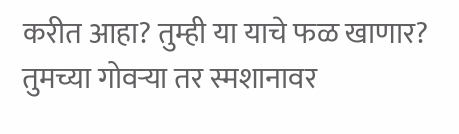करीत आहा? तुम्ही या याचे फळ खाणार? तुमच्या गोवऱ्या तर स्मशानावर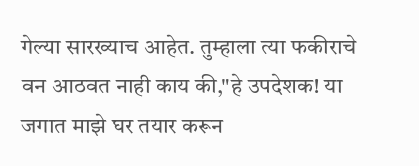गेल्या सारख्याच आहेत. तुम्हाला त्या फकीराचे वन आठवत नाही काय की,"हे उपदेशक! या जगात माझे घर तयार करून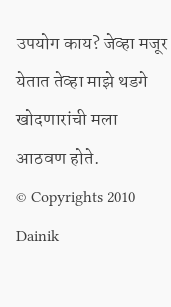उपयोग काय? जेव्हा मजूर येतात तेव्हा माझे थडगे खोदणारांची मला आठवण होते.
© Copyrights 2010 Dainik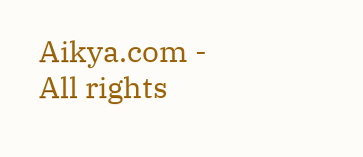Aikya.com - All rights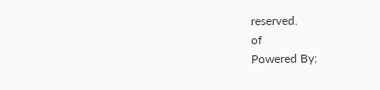reserved.
of
Powered By: